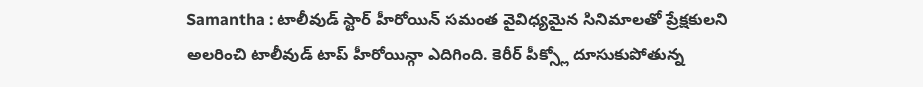Samantha : టాలీవుడ్ స్టార్ హీరోయిన్ సమంత వైవిధ్యమైన సినిమాలతో ప్రేక్షకులని అలరించి టాలీవుడ్ టాప్ హీరోయిన్గా ఎదిగింది. కెరీర్ పీక్స్లో దూసుకుపోతున్న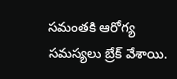సమంతకి ఆరోగ్య సమస్యలు బ్రేక్ వేశాయి.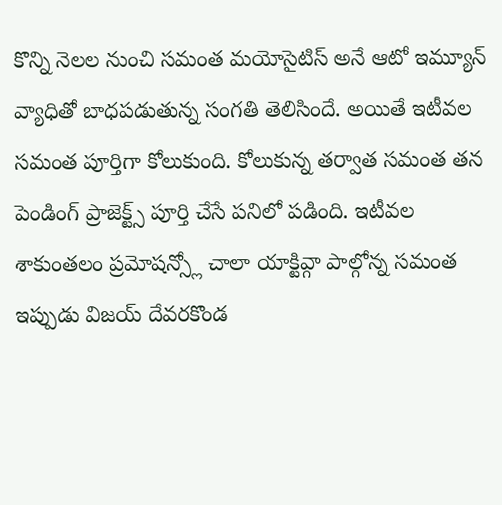కొన్ని నెలల నుంచి సమంత మయోసైటిస్ అనే ఆటో ఇమ్యూన్ వ్యాధితో బాధపడుతున్న సంగతి తెలిసిందే. అయితే ఇటీవల సమంత పూర్తిగా కోలుకుంది. కోలుకున్న తర్వాత సమంత తన పెండింగ్ ప్రాజెక్ట్స్ పూర్తి చేసే పనిలో పడింది. ఇటీవల శాకుంతలం ప్రమోషన్స్లో చాలా యాక్టివ్గా పాల్గోన్న సమంత ఇప్పుడు విజయ్ దేవరకొండ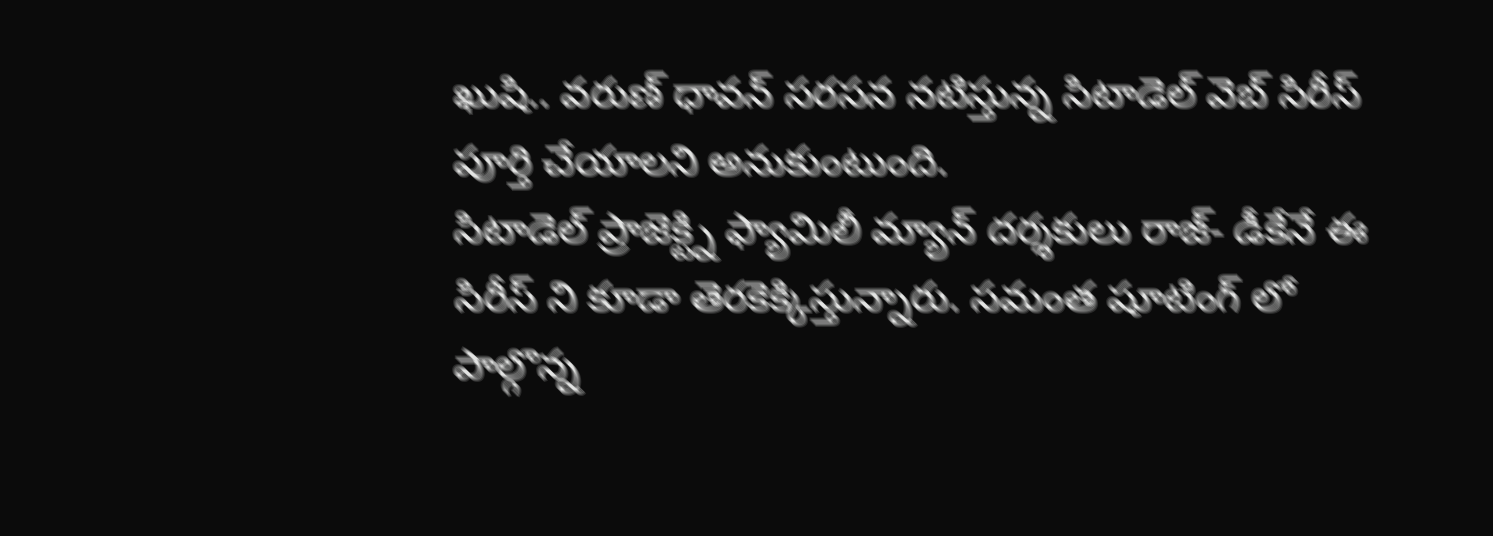ఖుషి.. వరుణ్ ధావన్ సరసన నటిస్తున్న సిటాడెల్ వెబ్ సిరీస్ పూర్తి చేయాలని అనుకుంటుంది.
సిటాడెల్ ప్రాజెక్ట్ని ఫ్యామిలీ మ్యాన్ దర్శకులు రాజ్- డీకేనే ఈ సిరీస్ ని కూడా తెరకెక్కిస్తున్నారు. సమంత షూటింగ్ లో పాల్గొన్న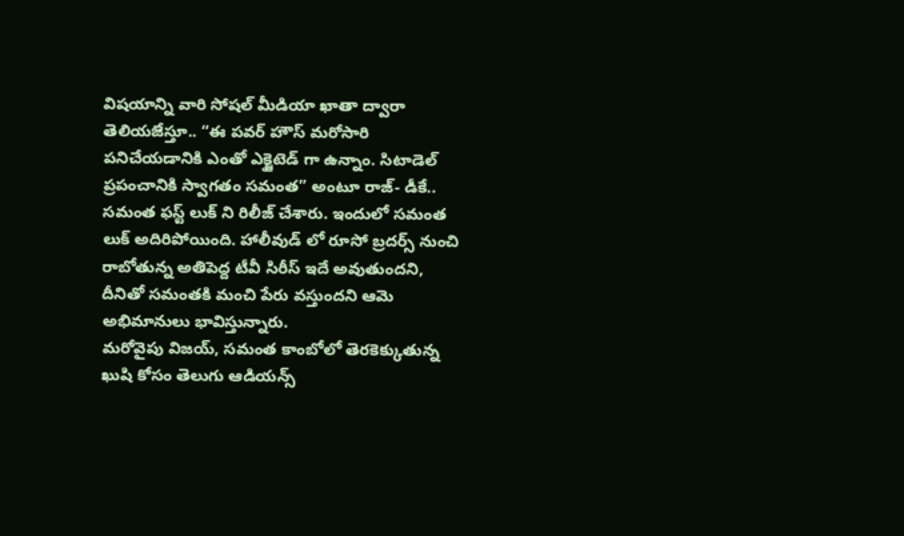విషయాన్ని వారి సోషల్ మీడియా ఖాతా ద్వారా తెలియజేస్తూ.. “ఈ పవర్ హౌస్ మరోసారి పనిచేయడానికి ఎంతో ఎక్జైటెడ్ గా ఉన్నాం. సిటాడెల్ ప్రపంచానికి స్వాగతం సమంత” అంటూ రాజ్- డీకే.. సమంత ఫస్ట్ లుక్ ని రిలీజ్ చేశారు. ఇందులో సమంత లుక్ అదిరిపోయింది. హాలీవుడ్ లో రూసో బ్రదర్స్ నుంచి రాబోతున్న అతిపెద్ద టీవీ సిరీస్ ఇదే అవుతుందని, దీనితో సమంతకి మంచి పేరు వస్తుందని ఆమె అభిమానులు భావిస్తున్నారు.
మరోవైపు విజయ్, సమంత కాంబోలో తెరకెక్కుతున్న ఖుషి కోసం తెలుగు ఆడియన్స్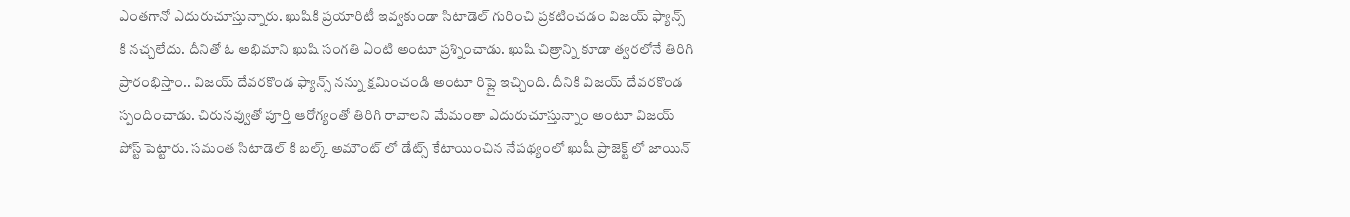ఎంతగానో ఎదురుచూస్తున్నారు. ఖుషికి ప్రయారిటీ ఇవ్వకుండా సిటాడెల్ గురించి ప్రకటించడం విజయ్ ఫ్యాన్స్ కి నచ్చలేదు. దీనితో ఓ అభిమాని ఖుషి సంగతి ఏంటి అంటూ ప్రశ్నించాడు. ఖుషి చిత్రాన్ని కూడా త్వరలోనే తిరిగి ప్రారంభిస్తాం.. విజయ్ దేవరకొండ ఫ్యాన్స్ నన్ను క్షమించండి అంటూ రిప్లై ఇచ్చింది. దీనికి విజయ్ దేవరకొండ స్పందించాడు. చిరునవ్వుతో పూర్తి ఆరోగ్యంతో తిరిగి రావాలని మేమంతా ఎదురుచూస్తున్నాం అంటూ విజయ్ పోస్ట్ పెట్టారు. సమంత సిటాడెల్ కి బల్క్ అమౌంట్ లో డేట్స్ కేటాయించిన నేపథ్యంలో ఖుషీ ప్రాజెక్ట్ లో జాయిన్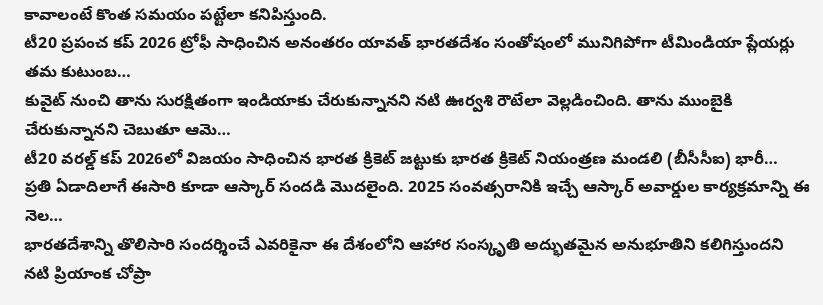కావాలంటే కొంత సమయం పట్టేలా కనిపిస్తుంది.
టీ20 ప్రపంచ కప్ 2026 ట్రోఫీ సాధించిన అనంతరం యావత్ భారతదేశం సంతోషంలో మునిగిపోగా టీమిండియా ప్లేయర్లు తమ కుటుంబ…
కువైట్ నుంచి తాను సురక్షితంగా ఇండియాకు చేరుకున్నానని నటి ఊర్వశి రౌటేలా వెల్లడించింది. తాను ముంబైకి చేరుకున్నానని చెబుతూ ఆమె…
టీ20 వరల్డ్ కప్ 2026లో విజయం సాధించిన భారత క్రికెట్ జట్టుకు భారత క్రికెట్ నియంత్రణ మండలి (బీసీసీఐ) భారీ…
ప్రతి ఏడాదిలాగే ఈసారి కూడా ఆస్కార్ సందడి మొదలైంది. 2025 సంవత్సరానికి ఇచ్చే ఆస్కార్ అవార్డుల కార్యక్రమాన్ని ఈ నెల…
భారతదేశాన్ని తొలిసారి సందర్శించే ఎవరికైనా ఈ దేశంలోని ఆహార సంస్కృతి అద్భుతమైన అనుభూతిని కలిగిస్తుందని నటి ప్రియాంక చోప్రా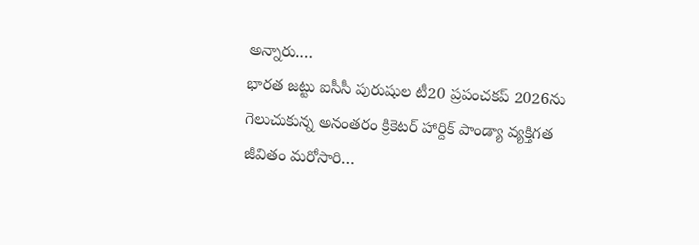అన్నారు.…
భారత జట్టు ఐసీసీ పురుషుల టీ20 ప్రపంచకప్ 2026ను గెలుచుకున్న అనంతరం క్రికెటర్ హార్దిక్ పాండ్యా వ్యక్తిగత జీవితం మరోసారి…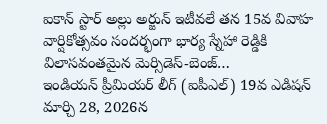ఐకాన్ స్టార్ అల్లు అర్జున్ ఇటీవలే తన 15వ వివాహ వార్షికోత్సవం సందర్భంగా భార్య స్నేహా రెడ్డికి విలాసవంతమైన మెర్సిడెస్-బెంజ్…
ఇండియన్ ప్రీమియర్ లీగ్ (ఐపీఎల్) 19వ ఎడిషన్ మార్చి 28, 2026న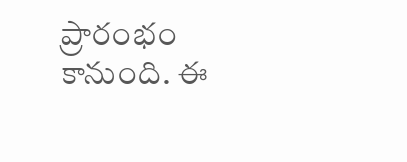ప్రారంభం కానుంది. ఈ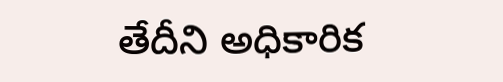తేదీని అధికారిక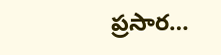ప్రసార…